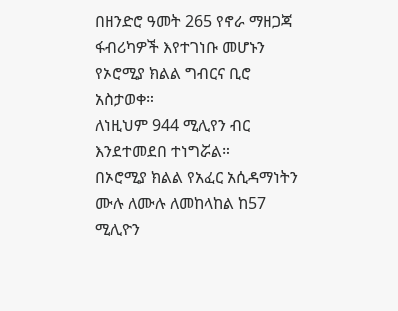በዘንድሮ ዓመት 265 የኖራ ማዘጋጃ ፋብሪካዎች እየተገነቡ መሆኑን የኦሮሚያ ክልል ግብርና ቢሮ አስታወቀ።
ለነዚህም 944 ሚሊየን ብር እንደተመደበ ተነግሯል።
በኦሮሚያ ክልል የአፈር አሲዳማነትን ሙሉ ለሙሉ ለመከላከል ከ57 ሚሊዮን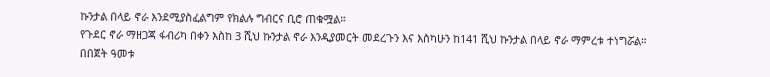ኩንታል በላይ ኖራ እንደሚያስፈልግም የክልሉ ግብርና ቢሮ ጠቁሟል።
የጉደር ኖራ ማዘጋጃ ፋብሪካ በቀን እስከ 3 ሺህ ኩንታል ኖራ እንዲያመርት መደረጉን እና እስካሁን ከ141 ሺህ ኩንታል በላይ ኖራ ማምረቱ ተነግሯል።
በበጀት ዓመቱ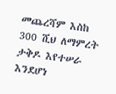መጨረሻም እስከ 300 ሺህ ለማምረት ታቅዶ እየተሠራ እንደሆነ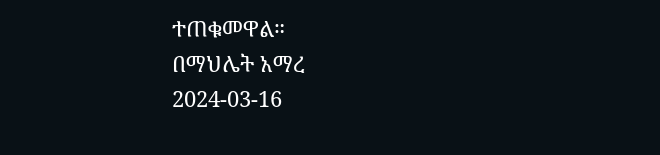ተጠቁመዋል።
በማህሌት አማረ
2024-03-16